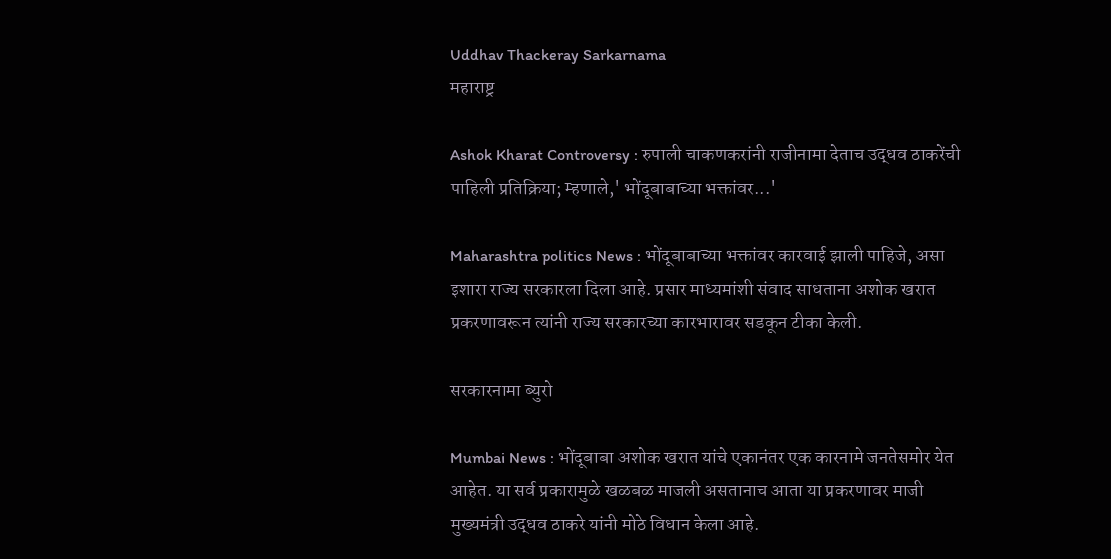Uddhav Thackeray Sarkarnama
महाराष्ट्र

Ashok Kharat Controversy : रुपाली चाकणकरांनी राजीनामा देताच उद्धव ठाकरेंची पाहिली प्रतिक्रिया; म्हणाले,' भोंदूबाबाच्या भक्तांवर...'

Maharashtra politics News : भोंदूबाबाच्या भक्तांवर कारवाई झाली पाहिजे, असा इशारा राज्य सरकारला दिला आहे. प्रसार माध्यमांशी संवाद साधताना अशोक खरात प्रकरणावरून त्यांनी राज्य सरकारच्या कारभारावर सडकून टीका केली.

सरकारनामा ब्युरो

Mumbai News : भोंदूबाबा अशोक खरात यांचे एकानंतर एक कारनामे जनतेसमोर येत आहेत. या सर्व प्रकारामुळे खळबळ माजली असतानाच आता या प्रकरणावर माजी मुख्यमंत्री उद्धव ठाकरे यांनी मोठे विधान केला आहे.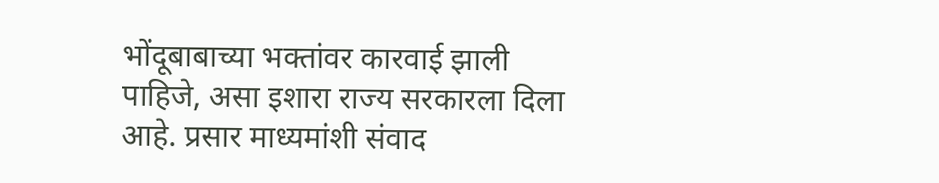भोंदूबाबाच्या भक्तांवर कारवाई झाली पाहिजे, असा इशारा राज्य सरकारला दिला आहे. प्रसार माध्यमांशी संवाद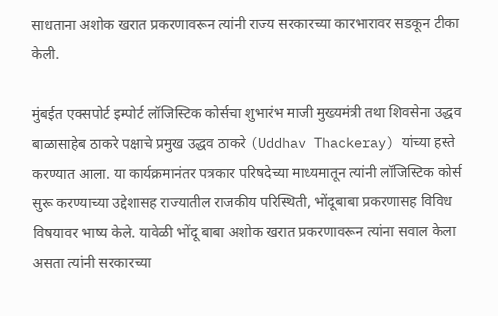साधताना अशोक खरात प्रकरणावरून त्यांनी राज्य सरकारच्या कारभारावर सडकून टीका केली.

मुंबईत एक्सपोर्ट इम्पोर्ट लॉजिस्टिक कोर्सचा शुभारंभ माजी मुख्यमंत्री तथा शिवसेना उद्धव बाळासाहेब ठाकरे पक्षाचे प्रमुख उद्धव ठाकरे (Uddhav Thackeray) यांच्या हस्ते करण्यात आला. या कार्यक्रमानंतर पत्रकार परिषदेच्या माध्यमातून त्यांनी लॉजिस्टिक कोर्स सुरू करण्याच्या उद्देशासह राज्यातील राजकीय परिस्थिती, भोंदूबाबा प्रकरणासह विविध विषयावर भाष्य केले. यावेळी भोंदू बाबा अशोक खरात प्रकरणावरून त्यांना सवाल केला असता त्यांनी सरकारच्या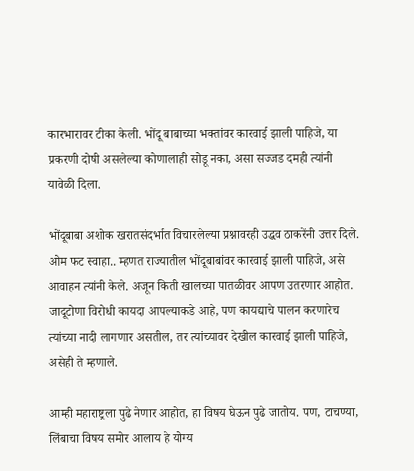कारभारावर टीका केली. भोंदू बाबाच्या भक्तांवर कारवाई झाली पाहिजे, या प्रकरणी दोषी असलेल्या कोणालाही सोडू नका, असा सज्जड दमही त्यांनी यावेळी दिला.

भोंदूबाबा अशोक खरातसंदर्भात विचारलेल्या प्रश्नावरही उद्धव ठाकरेंनी उत्तर दिले. ओम फट स्वाहा.. म्हणत राज्यातील भोंदूबाबांवर कारवाई झाली पाहिजे, असे आवाहन त्यांनी केले. अजून किती खालच्या पातळीवर आपण उतरणार आहोत. जादूटोणा विरोधी कायदा आपल्याकडे आहे, पण कायद्याचे पालन करणारेच त्यांच्या नादी लागणार असतील, तर त्यांच्यावर देखील कारवाई झाली पाहिजे, असेही ते म्हणाले.

आम्ही महाराष्ट्रला पुढे नेणार आहोत, हा विषय घेऊन पुढे जातोय. पण, टाचण्या, लिंबाचा विषय समोर आलाय हे योग्य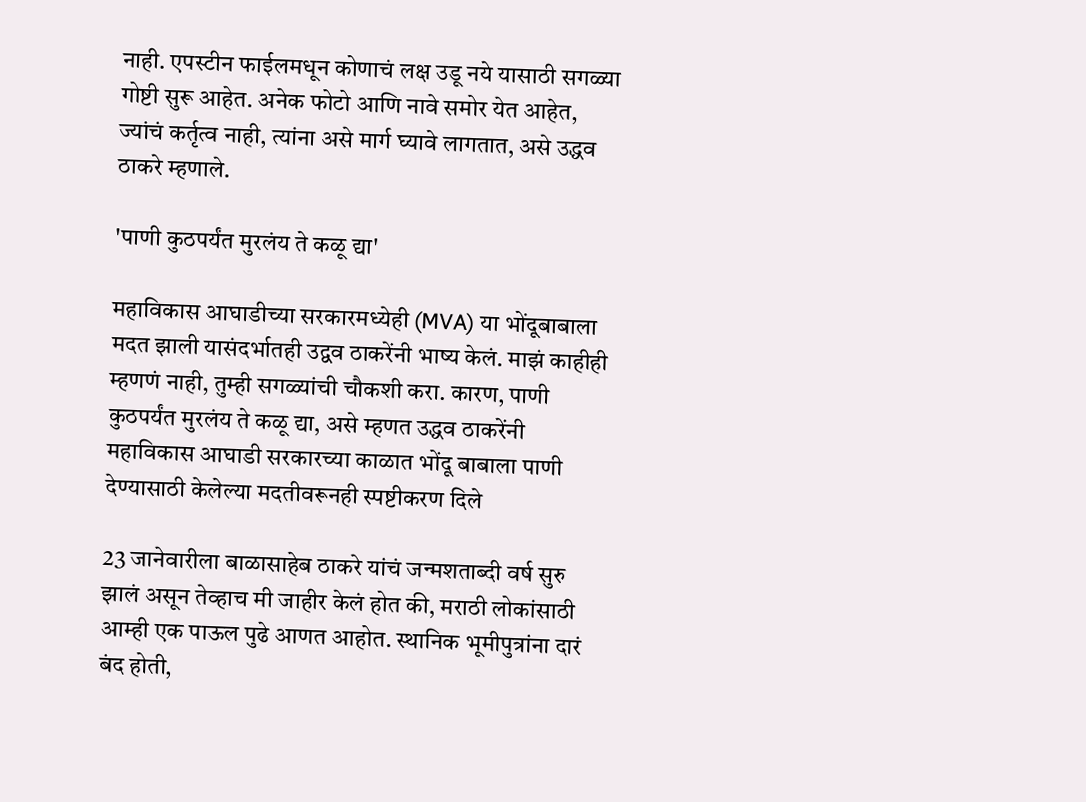नाही. एपस्टीन फाईलमधून कोणाचं लक्ष उडू नये यासाठी सगळ्या गोष्टी सुरू आहेत. अनेक फोटो आणि नावे समोर येत आहेत, ज्यांचं कर्तृत्व नाही, त्यांना असे मार्ग घ्यावे लागतात, असे उद्धव ठाकरे म्हणाले.

'पाणी कुठपर्यंत मुरलंय ते कळू द्या'

महाविकास आघाडीच्या सरकारमध्येही (MVA) या भोंदूबाबाला मदत झाली यासंदर्भातही उद्वव ठाकरेंनी भाष्य केलं. माझं काहीही म्हणणं नाही, तुम्ही सगळ्यांची चौकशी करा. कारण, पाणी कुठपर्यंत मुरलंय ते कळू द्या, असे म्हणत उद्धव ठाकरेंनी महाविकास आघाडी सरकारच्या काळात भोंदू बाबाला पाणी देण्यासाठी केलेल्या मदतीवरूनही स्पष्टीकरण दिले

23 जानेवारीला बाळासाहेब ठाकरे यांचं जन्मशताब्दी वर्ष सुरु झालं असून तेव्हाच मी जाहीर केलं होत की, मराठी लोकांसाठी आम्ही एक पाऊल पुढे आणत आहोत. स्थानिक भूमीपुत्रांना दारं बंद होती,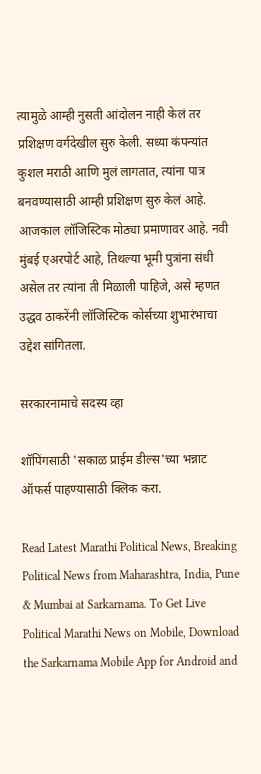त्यामुळे आम्ही नुसती आंदोलन नाही केलं तर प्रशिक्षण वर्गदेखील सुरु केली. सध्या कंपन्यांत कुशल मराठी आणि मुलं लागतात, त्यांना पात्र बनवण्यासाठी आम्ही प्रशिक्षण सुरु केलं आहे. आजकाल लॉजिस्टिक मोठ्या प्रमाणावर आहे. नवी मुंबई एअरपोर्ट आहे, तिथल्या भूमी पुत्रांना संधी असेल तर त्यांना ती मिळाली पाहिजे, असे म्हणत उद्धव ठाकरेंनी लॉजिस्टिक कोर्सच्या शुभारंभाचा उद्देश सांगितला.

सरकारनामाचे सदस्य व्हा

शॉपिंगसाठी 'सकाळ प्राईम डील्स'च्या भन्नाट ऑफर्स पाहण्यासाठी क्लिक करा.

Read Latest Marathi Political News, Breaking Political News from Maharashtra, India, Pune & Mumbai at Sarkarnama. To Get Live Political Marathi News on Mobile, Download the Sarkarnama Mobile App for Android and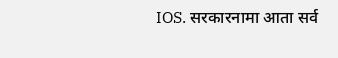IOS. सरकारनामा आता सर्व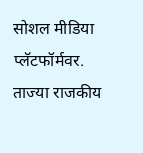सोशल मीडिया प्लॅटफॉर्मवर. ताज्या राजकीय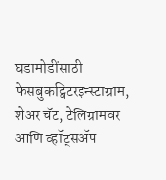घडामोडींसाठी फेसबुकट्विटरइन्स्टाग्राम, शेअर चॅट, टेलिग्रामवर आणि व्हॉट्सॲप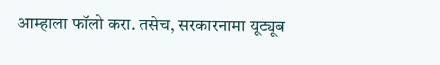आम्हाला फॉलो करा. तसेच, सरकारनामा यूट्यूब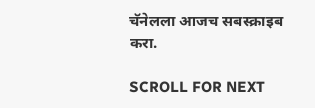चॅनेलला आजच सबस्क्राइब करा.

SCROLL FOR NEXT